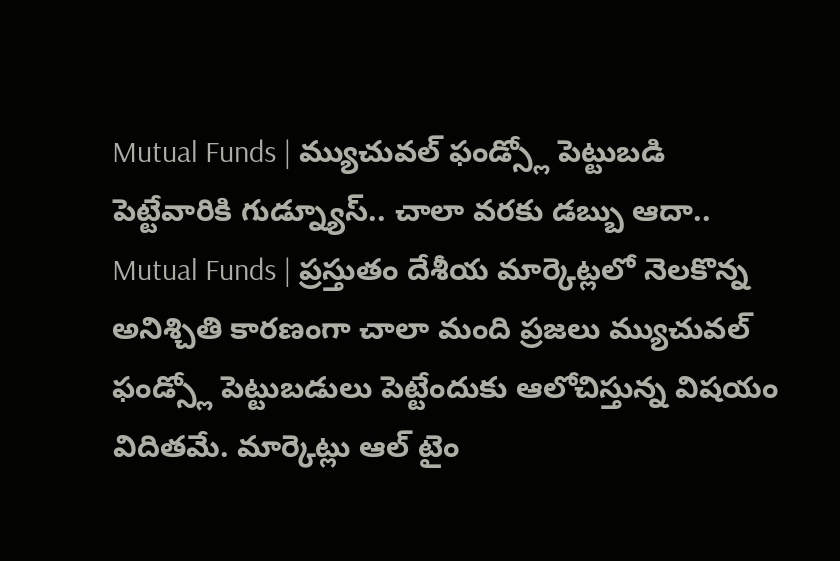Mutual Funds | మ్యుచువల్ ఫండ్స్లో పెట్టుబడి పెట్టేవారికి గుడ్న్యూస్.. చాలా వరకు డబ్బు ఆదా..
Mutual Funds | ప్రస్తుతం దేశీయ మార్కెట్లలో నెలకొన్న అనిశ్చితి కారణంగా చాలా మంది ప్రజలు మ్యుచువల్ ఫండ్స్లో పెట్టుబడులు పెట్టేందుకు ఆలోచిస్తున్న విషయం విదితమే. మార్కెట్లు ఆల్ టైం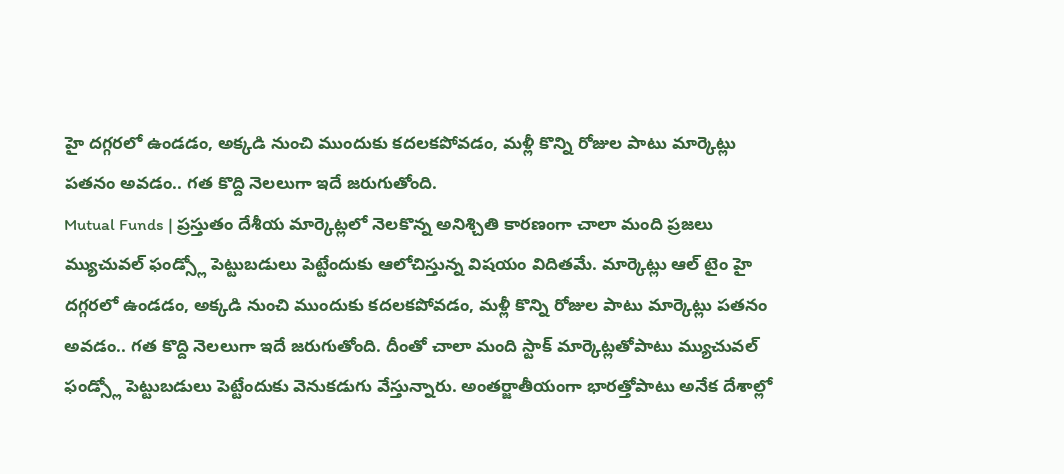హై దగ్గరలో ఉండడం, అక్కడి నుంచి ముందుకు కదలకపోవడం, మళ్లీ కొన్ని రోజుల పాటు మార్కెట్లు పతనం అవడం.. గత కొద్ది నెలలుగా ఇదే జరుగుతోంది.
Mutual Funds | ప్రస్తుతం దేశీయ మార్కెట్లలో నెలకొన్న అనిశ్చితి కారణంగా చాలా మంది ప్రజలు మ్యుచువల్ ఫండ్స్లో పెట్టుబడులు పెట్టేందుకు ఆలోచిస్తున్న విషయం విదితమే. మార్కెట్లు ఆల్ టైం హై దగ్గరలో ఉండడం, అక్కడి నుంచి ముందుకు కదలకపోవడం, మళ్లీ కొన్ని రోజుల పాటు మార్కెట్లు పతనం అవడం.. గత కొద్ది నెలలుగా ఇదే జరుగుతోంది. దీంతో చాలా మంది స్టాక్ మార్కెట్లతోపాటు మ్యుచువల్ ఫండ్స్లో పెట్టుబడులు పెట్టేందుకు వెనుకడుగు వేస్తున్నారు. అంతర్జాతీయంగా భారత్తోపాటు అనేక దేశాల్లో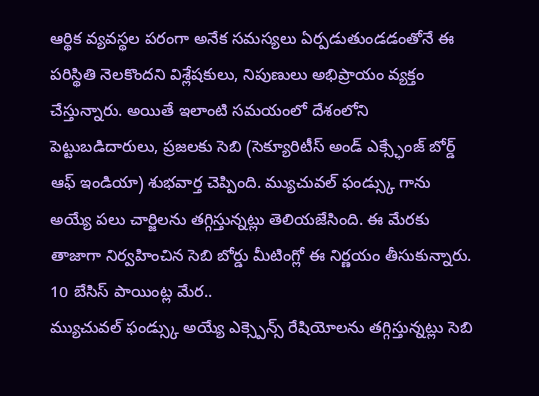ఆర్థిక వ్యవస్థల పరంగా అనేక సమస్యలు ఏర్పడుతుండడంతోనే ఈ పరిస్థితి నెలకొందని విశ్లేషకులు, నిపుణులు అభిప్రాయం వ్యక్తం చేస్తున్నారు. అయితే ఇలాంటి సమయంలో దేశంలోని పెట్టుబడిదారులు, ప్రజలకు సెబి (సెక్యూరిటీస్ అండ్ ఎక్స్ఛేంజ్ బోర్డ్ ఆఫ్ ఇండియా) శుభవార్త చెప్పింది. మ్యుచువల్ ఫండ్స్కు గాను అయ్యే పలు చార్జిలను తగ్గిస్తున్నట్లు తెలియజేసింది. ఈ మేరకు తాజాగా నిర్వహించిన సెబి బోర్డు మీటింగ్లో ఈ నిర్ణయం తీసుకున్నారు.
10 బేసిస్ పాయింట్ల మేర..
మ్యుచువల్ ఫండ్స్కు అయ్యే ఎక్స్పెన్స్ రేషియోలను తగ్గిస్తున్నట్లు సెబి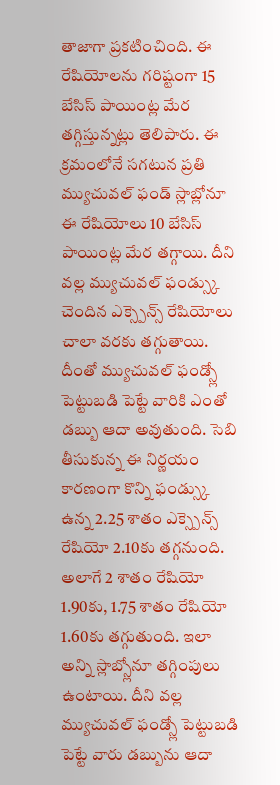తాజాగా ప్రకటించింది. ఈ రేషియోలను గరిష్టంగా 15 బేసిస్ పాయింట్ల మేర తగ్గిస్తున్నట్లు తెలిపారు. ఈ క్రమంలోనే సగటున ప్రతి మ్యుచువల్ ఫండ్ స్లాబ్లోనూ ఈ రేషియోలు 10 బేసిస్ పాయింట్ల మేర తగ్గాయి. దీని వల్ల మ్యుచువల్ ఫండ్స్కు చెందిన ఎక్స్పెన్స్ రేషియోలు చాలా వరకు తగ్గుతాయి. దీంతో మ్యుచువల్ ఫండ్స్లో పెట్టుబడి పెట్టే వారికి ఎంతో డబ్బు ఆదా అవుతుంది. సెబి తీసుకున్న ఈ నిర్ణయం కారణంగా కొన్ని ఫండ్స్కు ఉన్న 2.25 శాతం ఎక్స్పెన్స్ రేషియో 2.10కు తగ్గనుంది. అలాగే 2 శాతం రేషియో 1.90కు, 1.75 శాతం రేషియో 1.60కు తగ్గుతుంది. ఇలా అన్ని స్లాబ్స్లోనూ తగ్గింపులు ఉంటాయి. దీని వల్ల మ్యుచువల్ ఫండ్స్లో పెట్టుబడి పెట్టే వారు డబ్బును ఆదా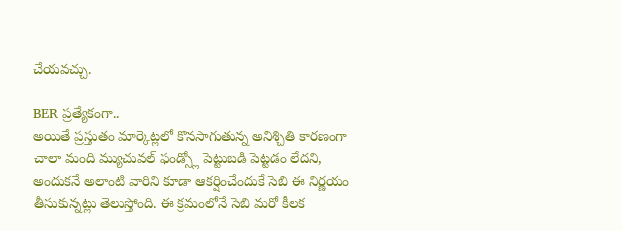చేయవచ్చు.

BER ప్రత్యేకంగా..
అయితే ప్రస్తుతం మార్కెట్లలో కొనసాగుతున్న అనిశ్చితి కారణంగా చాలా మంది మ్యుచువల్ ఫండ్స్లో పెట్టుబడి పెట్టడం లేదని, అందుకనే అలాంటి వారిని కూడా ఆకర్షించేందుకే సెబి ఈ నిర్ణయం తీసుకున్నట్లు తెలుస్తోంది. ఈ క్రమంలోనే సెబి మరో కీలక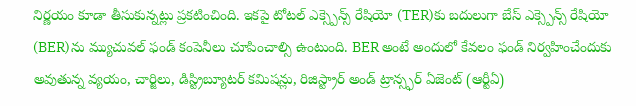నిర్ణయం కూడా తీసుకున్నట్లు ప్రకటించింది. ఇకపై టోటల్ ఎక్స్పెన్స్ రేషియో (TER)కు బదులుగా బేస్ ఎక్స్పెన్స్ రేషియో (BER)ను మ్యుచువల్ ఫండ్ కంపెనీలు చూపించాల్సి ఉంటుంది. BER అంటే అందులో కేవలం ఫండ్ నిర్వహించేందుకు అవుతున్న వ్యయం, చార్జిలు, డిస్ట్రిబ్యూటర్ కమిషన్లు, రిజిస్ట్రార్ అండ్ ట్రాన్స్ఫర్ ఏజెంట్ (ఆర్టీఏ)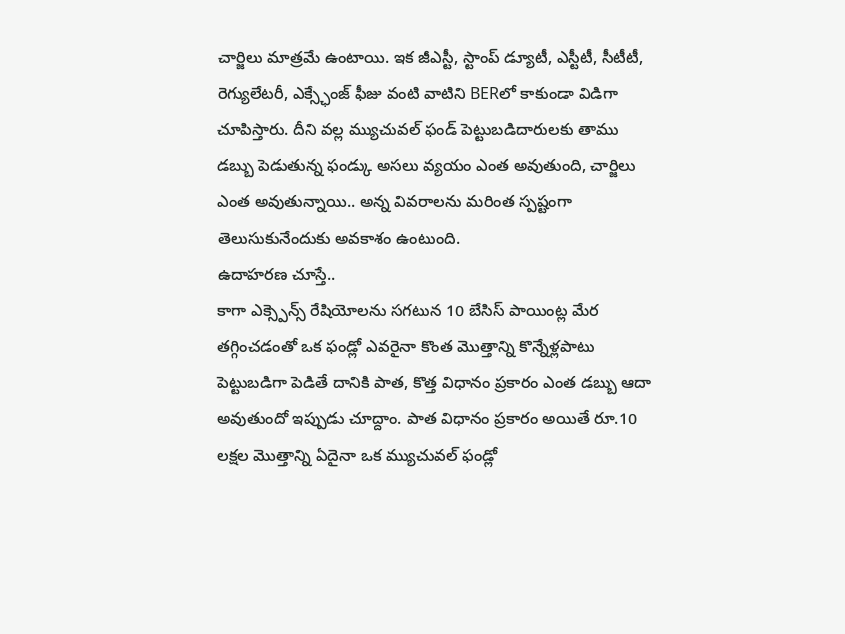చార్జిలు మాత్రమే ఉంటాయి. ఇక జీఎస్టీ, స్టాంప్ డ్యూటీ, ఎస్టీటీ, సీటీటీ, రెగ్యులేటరీ, ఎక్స్ఛేంజ్ ఫీజు వంటి వాటిని BERలో కాకుండా విడిగా చూపిస్తారు. దీని వల్ల మ్యుచువల్ ఫండ్ పెట్టుబడిదారులకు తాము డబ్బు పెడుతున్న ఫండ్కు అసలు వ్యయం ఎంత అవుతుంది, చార్జిలు ఎంత అవుతున్నాయి.. అన్న వివరాలను మరింత స్పష్టంగా తెలుసుకునేందుకు అవకాశం ఉంటుంది.
ఉదాహరణ చూస్తే..
కాగా ఎక్స్పెన్స్ రేషియోలను సగటున 10 బేసిస్ పాయింట్ల మేర తగ్గించడంతో ఒక ఫండ్లో ఎవరైనా కొంత మొత్తాన్ని కొన్నేళ్లపాటు పెట్టుబడిగా పెడితే దానికి పాత, కొత్త విధానం ప్రకారం ఎంత డబ్బు ఆదా అవుతుందో ఇప్పుడు చూద్దాం. పాత విధానం ప్రకారం అయితే రూ.10 లక్షల మొత్తాన్ని ఏదైనా ఒక మ్యుచువల్ ఫండ్లో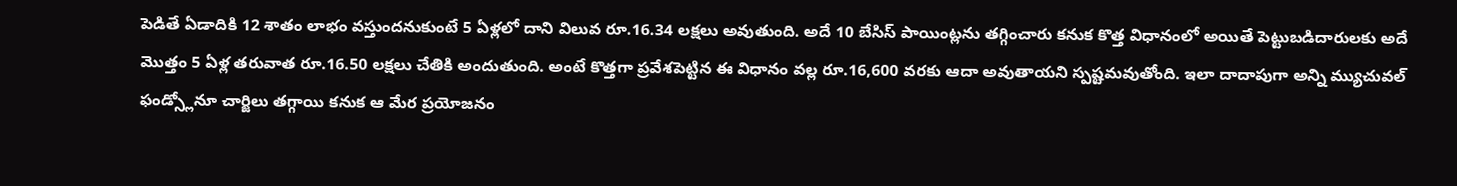పెడితే ఏడాదికి 12 శాతం లాభం వస్తుందనుకుంటే 5 ఏళ్లలో దాని విలువ రూ.16.34 లక్షలు అవుతుంది. అదే 10 బేసిస్ పాయింట్లను తగ్గించారు కనుక కొత్త విధానంలో అయితే పెట్టుబడిదారులకు అదే మొత్తం 5 ఏళ్ల తరువాత రూ.16.50 లక్షలు చేతికి అందుతుంది. అంటే కొత్తగా ప్రవేశపెట్టిన ఈ విధానం వల్ల రూ.16,600 వరకు ఆదా అవుతాయని స్పష్టమవుతోంది. ఇలా దాదాపుగా అన్ని మ్యుచువల్ ఫండ్స్లోనూ చార్జిలు తగ్గాయి కనుక ఆ మేర ప్రయోజనం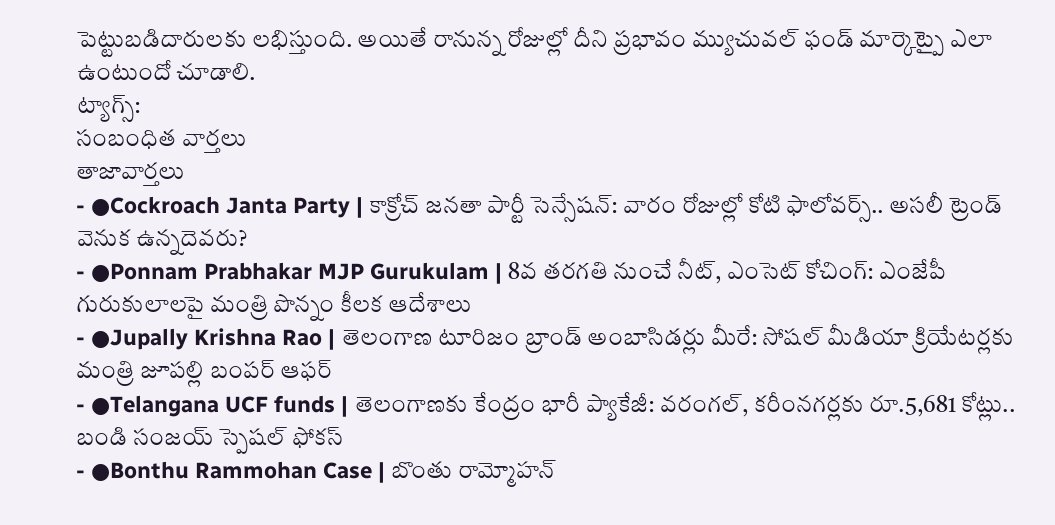పెట్టుబడిదారులకు లభిస్తుంది. అయితే రానున్న రోజుల్లో దీని ప్రభావం మ్యుచువల్ ఫండ్ మార్కెట్పై ఎలా ఉంటుందో చూడాలి.
ట్యాగ్స్:
సంబంధిత వార్తలు
తాజావార్తలు
- ●Cockroach Janta Party | కాక్రోచ్ జనతా పార్టీ సెన్సేషన్: వారం రోజుల్లో కోటి ఫాలోవర్స్.. అసలీ ట్రెండ్ వెనుక ఉన్నదెవరు?
- ●Ponnam Prabhakar MJP Gurukulam | 8వ తరగతి నుంచే నీట్, ఎంసెట్ కోచింగ్: ఎంజేపీ గురుకులాలపై మంత్రి పొన్నం కీలక ఆదేశాలు
- ●Jupally Krishna Rao | తెలంగాణ టూరిజం బ్రాండ్ అంబాసిడర్లు మీరే: సోషల్ మీడియా క్రియేటర్లకు మంత్రి జూపల్లి బంపర్ ఆఫర్
- ●Telangana UCF funds | తెలంగాణకు కేంద్రం భారీ ప్యాకేజీ: వరంగల్, కరీంనగర్లకు రూ.5,681 కోట్లు.. బండి సంజయ్ స్పెషల్ ఫోకస్
- ●Bonthu Rammohan Case | బొంతు రామ్మోహన్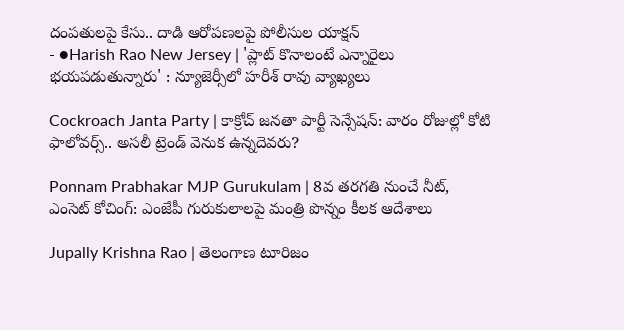దంపతులపై కేసు.. దాడి ఆరోపణలపై పోలీసుల యాక్షన్
- ●Harish Rao New Jersey | 'ప్లాట్ కొనాలంటే ఎన్నారైలు భయపడుతున్నారు' : న్యూజెర్సీలో హరీశ్ రావు వ్యాఖ్యలు

Cockroach Janta Party | కాక్రోచ్ జనతా పార్టీ సెన్సేషన్: వారం రోజుల్లో కోటి ఫాలోవర్స్.. అసలీ ట్రెండ్ వెనుక ఉన్నదెవరు?

Ponnam Prabhakar MJP Gurukulam | 8వ తరగతి నుంచే నీట్, ఎంసెట్ కోచింగ్: ఎంజేపీ గురుకులాలపై మంత్రి పొన్నం కీలక ఆదేశాలు

Jupally Krishna Rao | తెలంగాణ టూరిజం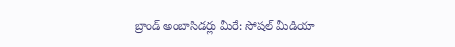బ్రాండ్ అంబాసిడర్లు మీరే: సోషల్ మీడియా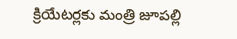క్రియేటర్లకు మంత్రి జూపల్లి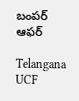బంపర్ ఆఫర్

Telangana UCF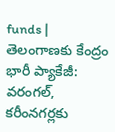funds | తెలంగాణకు కేంద్రం భారీ ప్యాకేజీ: వరంగల్, కరీంనగర్లకు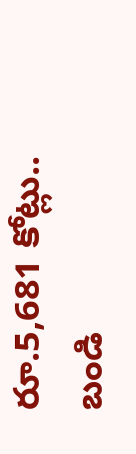రూ.5,681 కోట్లు.. బండి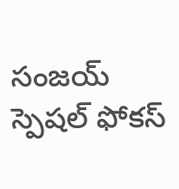సంజయ్ స్పెషల్ ఫోకస్